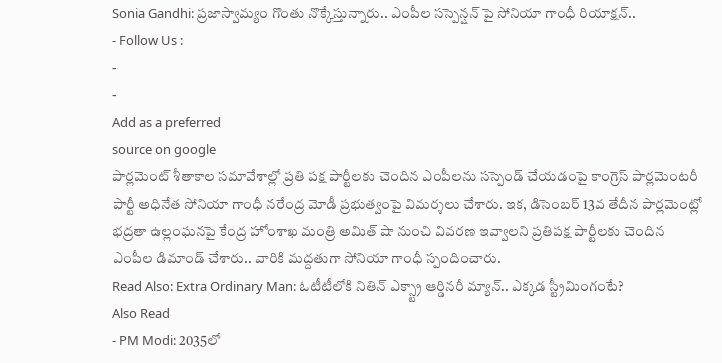Sonia Gandhi: ప్రజాస్వామ్యం గొంతు నొక్కేస్తున్నారు.. ఎంపీల సస్పెన్షన్ పై సోనియా గాంధీ రియాక్షన్..
- Follow Us :
-
-
Add as a preferred
source on google
పార్లమెంట్ శీతాకాల సమావేశాల్లో ప్రతి పక్ష పార్టీలకు చెందిన ఎంపీలను సస్పెండ్ చేయడంపై కాంగ్రెస్ పార్లమెంటరీ పార్టీ అధినేత సోనియా గాంధీ నరేంద్ర మోడీ ప్రభుత్వంపై విమర్శలు చేశారు. ఇక, డిసెంబర్ 13వ తేదీన పార్లమెంట్లో భద్రతా ఉల్లంఘనపై కేంద్ర హోంశాఖ మంత్రి అమిత్ షా నుంచి వివరణ ఇవ్వాలని ప్రతిపక్ష పార్టీలకు చెందిన ఎంపీల డిమాండ్ చేశారు.. వారికి మద్దతుగా సోనియా గాంధీ స్పందించారు.
Read Also: Extra Ordinary Man: ఓటీటీలోకి నితిన్ ఎక్స్ట్రా ఆర్డినరీ మ్యాన్.. ఎక్కడ స్ట్రీమింగంటే?
Also Read
- PM Modi: 2035లో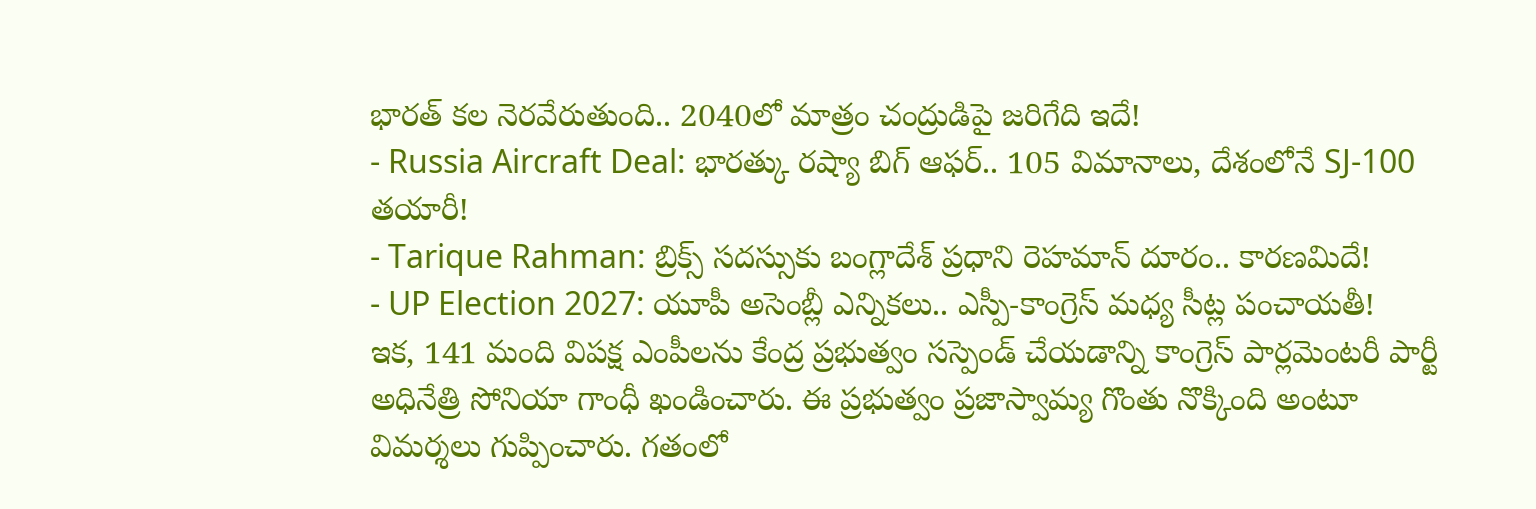భారత్ కల నెరవేరుతుంది.. 2040లో మాత్రం చంద్రుడిపై జరిగేది ఇదే!
- Russia Aircraft Deal: భారత్కు రష్యా బిగ్ ఆఫర్.. 105 విమానాలు, దేశంలోనే SJ-100 తయారీ!
- Tarique Rahman: బ్రిక్స్ సదస్సుకు బంగ్లాదేశ్ ప్రధాని రెహమాన్ దూరం.. కారణమిదే!
- UP Election 2027: యూపీ అసెంబ్లీ ఎన్నికలు.. ఎస్పీ-కాంగ్రెస్ మధ్య సీట్ల పంచాయతీ!
ఇక, 141 మంది విపక్ష ఎంపీలను కేంద్ర ప్రభుత్వం సస్పెండ్ చేయడాన్ని కాంగ్రెస్ పార్లమెంటరీ పార్టీ అధినేత్రి సోనియా గాంధీ ఖండించారు. ఈ ప్రభుత్వం ప్రజాస్వామ్య గొంతు నొక్కింది అంటూ విమర్శలు గుప్పించారు. గతంలో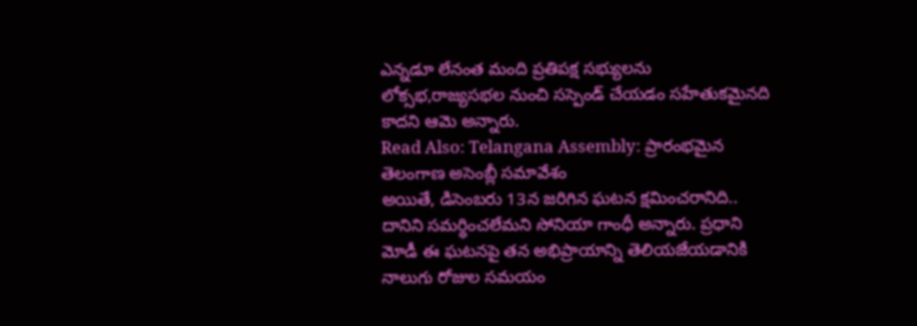ఎన్నడూ లేనంత మంది ప్రతిపక్ష సభ్యులను లోక్సభ,రాజ్యసభల నుంచి సస్పెండ్ చేయడం సహేతుకమైనది కాదని ఆమె అన్నారు.
Read Also: Telangana Assembly: ప్రారంభమైన తెలంగాణ అసెంబ్లీ సమావేశం
అయితే, డిసెంబరు 13న జరిగిన ఘటన క్షమించరానిది.. దానిని సమర్థించలేమని సోనియా గాంధీ అన్నారు. ప్రధాని మోడీ ఈ ఘటనపై తన అభిప్రాయాన్ని తెలియజేయడానికి నాలుగు రోజుల సమయం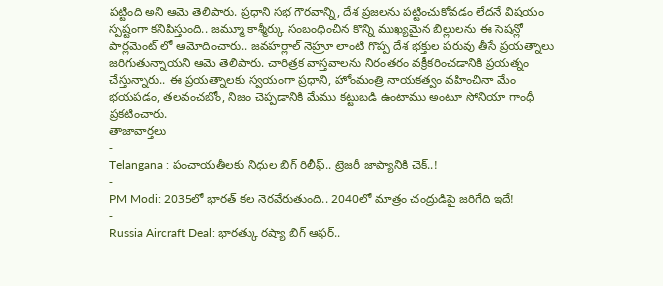పట్టింది అని ఆమె తెలిపారు. ప్రధాని సభ గౌరవాన్ని, దేశ ప్రజలను పట్టించుకోవడం లేదనే విషయం స్పష్టంగా కనిపిస్తుంది.. జమ్మూ కాశ్మీర్కు సంబంధించిన కొన్ని ముఖ్యమైన బిల్లులను ఈ సెషన్లో పార్లమెంట్ లో ఆమోదించారు.. జవహర్లాల్ నెహ్రూ లాంటి గొప్ప దేశ భక్తుల పరువు తీసే ప్రయత్నాలు జరిగుతున్నాయని ఆమె తెలిపారు. చారిత్రక వాస్తవాలను నిరంతరం వక్రీకరించడానికి ప్రయత్నం చేస్తున్నారు.. ఈ ప్రయత్నాలకు స్వయంగా ప్రధాని, హోంమంత్రి నాయకత్వం వహించినా మేం భయపడం, తలవంచబోం, నిజం చెప్పడానికి మేము కట్టుబడి ఉంటాము అంటూ సోనియా గాంధీ ప్రకటించారు.
తాజావార్తలు
-
Telangana : పంచాయతీలకు నిధుల బిగ్ రిలీఫ్.. ట్రెజరీ జాప్యానికి చెక్..!
-
PM Modi: 2035లో భారత్ కల నెరవేరుతుంది.. 2040లో మాత్రం చంద్రుడిపై జరిగేది ఇదే!
-
Russia Aircraft Deal: భారత్కు రష్యా బిగ్ ఆఫర్..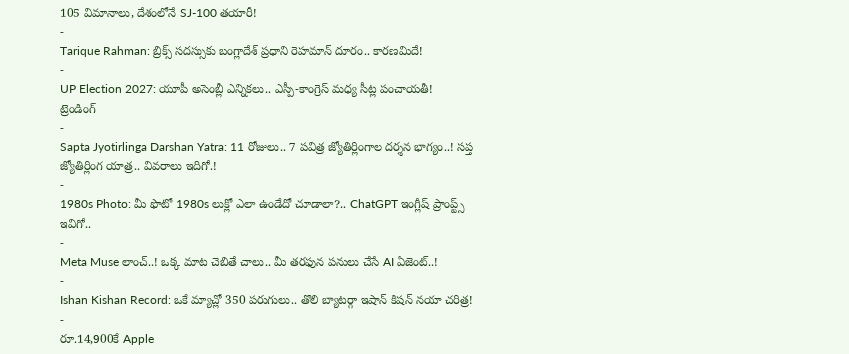105 విమానాలు, దేశంలోనే SJ-100 తయారీ!
-
Tarique Rahman: బ్రిక్స్ సదస్సుకు బంగ్లాదేశ్ ప్రధాని రెహమాన్ దూరం.. కారణమిదే!
-
UP Election 2027: యూపీ అసెంబ్లీ ఎన్నికలు.. ఎస్పీ-కాంగ్రెస్ మధ్య సీట్ల పంచాయతీ!
ట్రెండింగ్
-
Sapta Jyotirlinga Darshan Yatra: 11 రోజులు.. 7 పవిత్ర జ్యోతిర్లింగాల దర్శన భాగ్యం..! సప్త జ్యోతిర్లింగ యాత్ర.. వివరాలు ఇదిగో.!
-
1980s Photo: మీ ఫొటో 1980s లుక్లో ఎలా ఉండేదో చూడాలా?.. ChatGPT ఇంగ్లీష్ ప్రాంప్ట్స్ ఇవిగో..
-
Meta Muse లాంచ్..! ఒక్క మాట చెబితే చాలు.. మీ తరఫున పనులు చేసే AI ఏజెంట్..!
-
Ishan Kishan Record: ఒకే మ్యాచ్లో 350 పరుగులు.. తొలి బ్యాటర్గా ఇషాన్ కిషన్ నయా చరిత్ర!
-
రూ.14,900కే Apple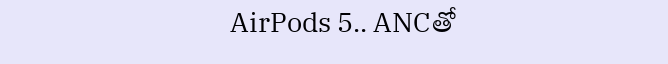AirPods 5.. ANCతో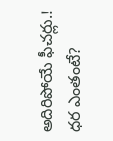అదిరిపోయే ఫీచర్లు.! ధర ఎంతంటే?